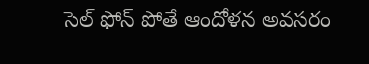సెల్ ఫోన్ పోతే ఆందోళన అవసరం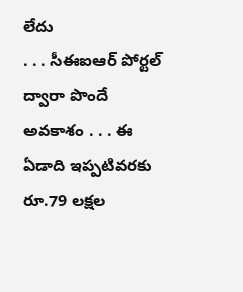లేదు
. . . సీఈఐఆర్ పోర్టల్ ద్వారా పొందే అవకాశం . . . ఈ ఏడాది ఇప్పటివరకు రూ.79 లక్షల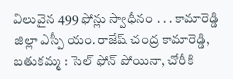విలువైన 499 ఫోన్లు స్వాధీనం . . . కామారెడ్డి జిల్లా ఎస్పీ యం.రాజేష్ చంద్ర కామారెడ్డి, బతుకమ్మ : సెల్ ఫోన్ పోయినా, చోరీకి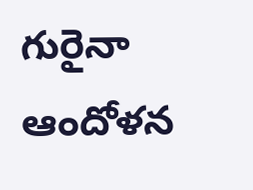గురైనా ఆందోళన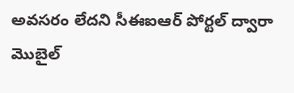అవసరం లేదని సీఈఐఆర్ పోర్టల్ ద్వారా మొబైల్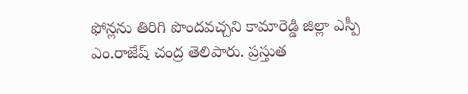ఫోన్లను తిరిగి పొందవచ్చని కామారెడ్డి జిల్లా ఎస్పీ ఎం.రాజేష్ చంద్ర తెలిపారు. ప్రస్తుత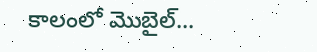కాలంలో మొబైల్...